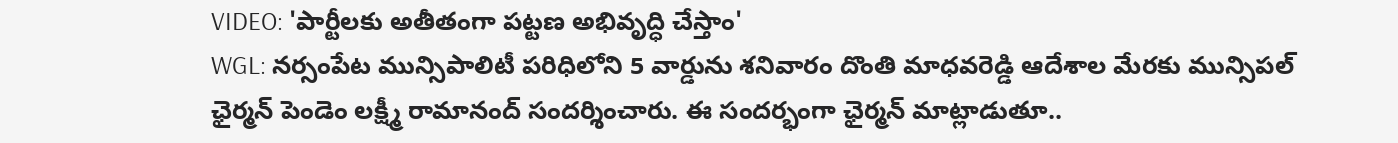VIDEO: 'పార్టీలకు అతీతంగా పట్టణ అభివృద్ధి చేస్తాం'
WGL: నర్సంపేట మున్సిపాలిటీ పరిధిలోని 5 వార్డును శనివారం దొంతి మాధవరెడ్డి ఆదేశాల మేరకు మున్సిపల్ ఛైర్మన్ పెండెం లక్ష్మీ రామానంద్ సందర్శించారు. ఈ సందర్భంగా ఛైర్మన్ మాట్లాడుతూ..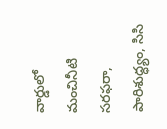వార్డులో మంచినీటి సరఫరా, పారిశుద్ధ్యం, సిసి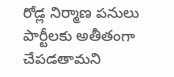రోడ్ల నిర్మాణ పనులు పార్టీలకు అతీతంగా చేపడతామని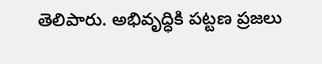తెలిపారు. అభివృద్ధికి పట్టణ ప్రజలు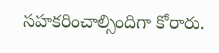సహకరించాల్సిందిగా కోరారు.